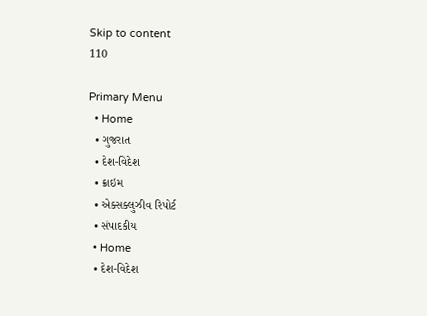Skip to content
110

Primary Menu
  • Home
  • ગુજરાત
  • દેશ-વિદેશ
  • ક્રાઇમ
  • એક્સક્લુઝીવ રિપોર્ટ
  • સંપાદકીય
  • Home
  • દેશ-વિદેશ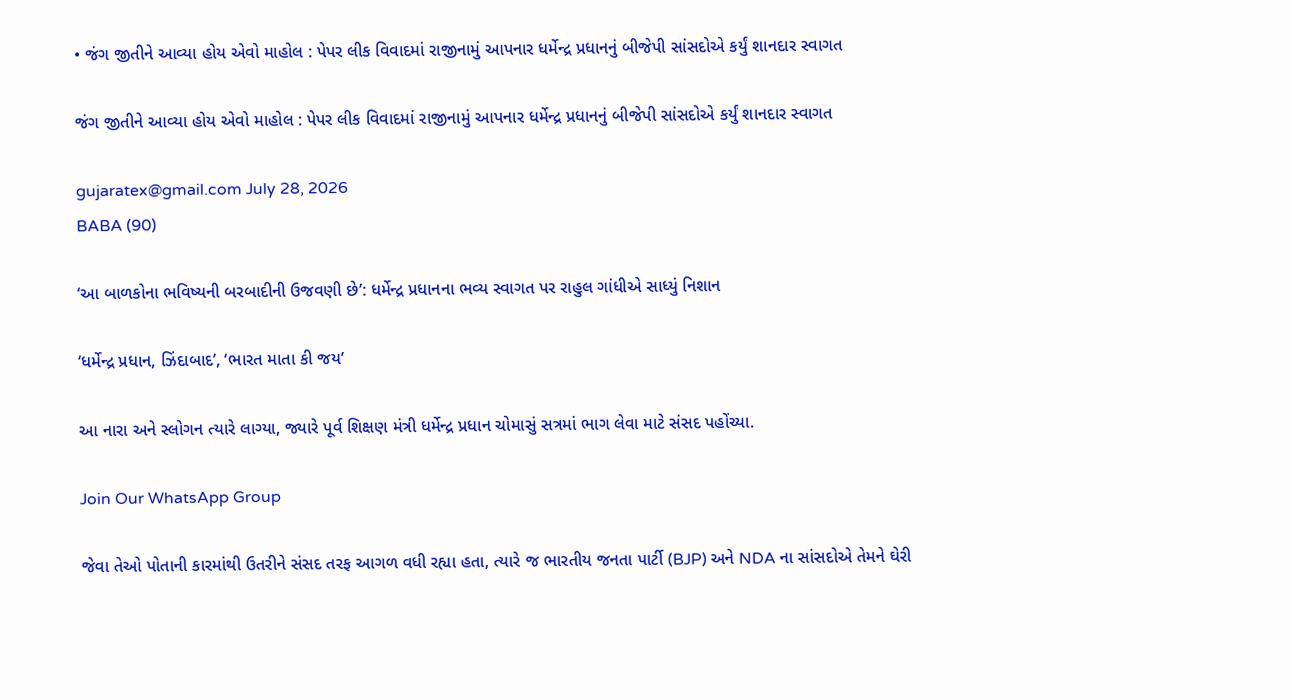• જંગ જીતીને આવ્યા હોય એવો માહોલ : પેપર લીક વિવાદમાં રાજીનામું આપનાર ધર્મેન્દ્ર પ્રધાનનું બીજેપી સાંસદોએ કર્યું શાનદાર સ્વાગત

જંગ જીતીને આવ્યા હોય એવો માહોલ : પેપર લીક વિવાદમાં રાજીનામું આપનાર ધર્મેન્દ્ર પ્રધાનનું બીજેપી સાંસદોએ કર્યું શાનદાર સ્વાગત

gujaratex@gmail.com July 28, 2026
BABA (90)

‘આ બાળકોના ભવિષ્યની બરબાદીની ઉજવણી છે’: ધર્મેન્દ્ર પ્રધાનના ભવ્ય સ્વાગત પર રાહુલ ગાંધીએ સાધ્યું નિશાન

‘ધર્મેન્દ્ર પ્રધાન, ઝિંદાબાદ’, ‘ભારત માતા કી જય’

આ નારા અને સ્લોગન ત્યારે લાગ્યા, જ્યારે પૂર્વ શિક્ષણ મંત્રી ધર્મેન્દ્ર પ્રધાન ચોમાસું સત્રમાં ભાગ લેવા માટે સંસદ પહોંચ્યા.

Join Our WhatsApp Group

જેવા તેઓ પોતાની કારમાંથી ઉતરીને સંસદ તરફ આગળ વધી રહ્યા હતા, ત્યારે જ ભારતીય જનતા પાર્ટી (BJP) અને NDA ના સાંસદોએ તેમને ઘેરી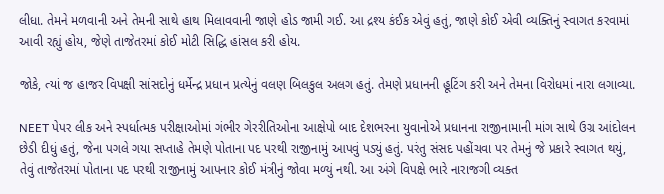લીધા. તેમને મળવાની અને તેમની સાથે હાથ મિલાવવાની જાણે હોડ જામી ગઈ. આ દ્રશ્ય કંઈક એવું હતું, જાણે કોઈ એવી વ્યક્તિનું સ્વાગત કરવામાં આવી રહ્યું હોય, જેણે તાજેતરમાં કોઈ મોટી સિદ્ધિ હાંસલ કરી હોય.

જોકે, ત્યાં જ હાજર વિપક્ષી સાંસદોનું ધર્મેન્દ્ર પ્રધાન પ્રત્યેનું વલણ બિલકુલ અલગ હતું. તેમણે પ્રધાનની હૂટિંગ કરી અને તેમના વિરોધમાં નારા લગાવ્યા.

NEET પેપર લીક અને સ્પર્ધાત્મક પરીક્ષાઓમાં ગંભીર ગેરરીતિઓના આક્ષેપો બાદ દેશભરના યુવાનોએ પ્રધાનના રાજીનામાની માંગ સાથે ઉગ્ર આંદોલન છેડી દીધું હતું, જેના પગલે ગયા સપ્તાહે તેમણે પોતાના પદ પરથી રાજીનામું આપવું પડ્યું હતું. પરંતુ સંસદ પહોંચવા પર તેમનું જે પ્રકારે સ્વાગત થયું, તેવું તાજેતરમાં પોતાના પદ પરથી રાજીનામું આપનાર કોઈ મંત્રીનું જોવા મળ્યું નથી. આ અંગે વિપક્ષે ભારે નારાજગી વ્યક્ત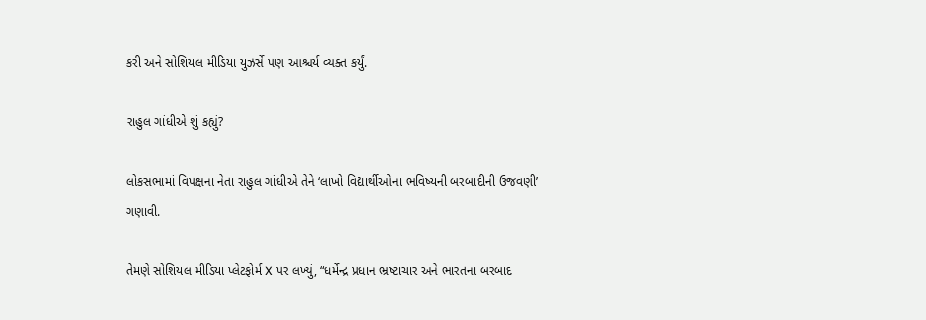કરી અને સોશિયલ મીડિયા યુઝર્સે પણ આશ્ચર્ય વ્યક્ત કર્યું.

રાહુલ ગાંધીએ શું કહ્યું?

લોકસભામાં વિપક્ષના નેતા રાહુલ ગાંધીએ તેને ‘લાખો વિદ્યાર્થીઓના ભવિષ્યની બરબાદીની ઉજવણી’ ગણાવી.

તેમણે સોશિયલ મીડિયા પ્લેટફોર્મ X પર લખ્યું, “ધર્મેન્દ્ર પ્રધાન ભ્રષ્ટાચાર અને ભારતના બરબાદ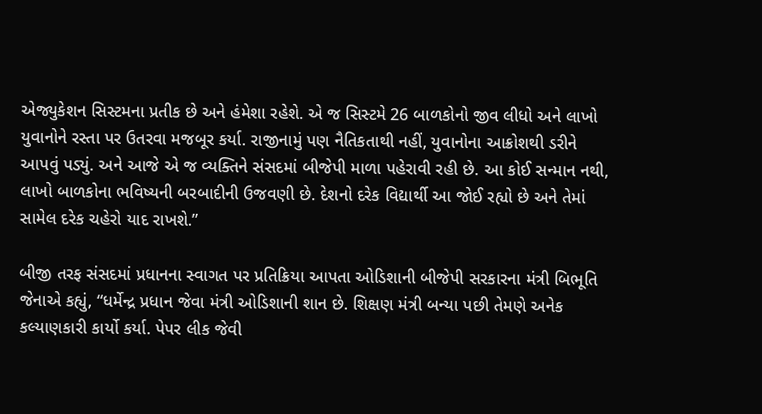એજ્યુકેશન સિસ્ટમના પ્રતીક છે અને હંમેશા રહેશે. એ જ સિસ્ટમે 26 બાળકોનો જીવ લીધો અને લાખો યુવાનોને રસ્તા પર ઉતરવા મજબૂર કર્યા. રાજીનામું પણ નૈતિકતાથી નહીં, યુવાનોના આક્રોશથી ડરીને આપવું પડ્યું. અને આજે એ જ વ્યક્તિને સંસદમાં બીજેપી માળા પહેરાવી રહી છે. આ કોઈ સન્માન નથી, લાખો બાળકોના ભવિષ્યની બરબાદીની ઉજવણી છે. દેશનો દરેક વિદ્યાર્થી આ જોઈ રહ્યો છે અને તેમાં સામેલ દરેક ચહેરો યાદ રાખશે.”

બીજી તરફ સંસદમાં પ્રધાનના સ્વાગત પર પ્રતિક્રિયા આપતા ઓડિશાની બીજેપી સરકારના મંત્રી બિભૂતિ જેનાએ કહ્યું, “ધર્મેન્દ્ર પ્રધાન જેવા મંત્રી ઓડિશાની શાન છે. શિક્ષણ મંત્રી બન્યા પછી તેમણે અનેક કલ્યાણકારી કાર્યો કર્યા. પેપર લીક જેવી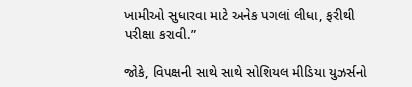ખામીઓ સુધારવા માટે અનેક પગલાં લીધા, ફરીથી પરીક્ષા કરાવી.”

જોકે, વિપક્ષની સાથે સાથે સોશિયલ મીડિયા યુઝર્સનો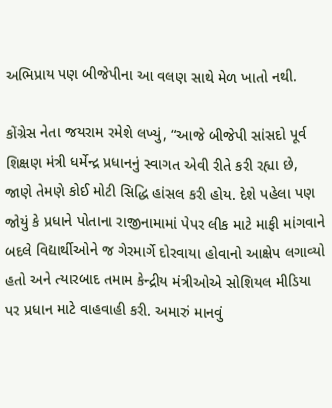અભિપ્રાય પણ બીજેપીના આ વલણ સાથે મેળ ખાતો નથી.

કોંગ્રેસ નેતા જયરામ રમેશે લખ્યું, “આજે બીજેપી સાંસદો પૂર્વ શિક્ષણ મંત્રી ધર્મેન્દ્ર પ્રધાનનું સ્વાગત એવી રીતે કરી રહ્યા છે, જાણે તેમણે કોઈ મોટી સિદ્ધિ હાંસલ કરી હોય. દેશે પહેલા પણ જોયું કે પ્રધાને પોતાના રાજીનામામાં પેપર લીક માટે માફી માંગવાને બદલે વિદ્યાર્થીઓને જ ગેરમાર્ગે દોરવાયા હોવાનો આક્ષેપ લગાવ્યો હતો અને ત્યારબાદ તમામ કેન્દ્રીય મંત્રીઓએ સોશિયલ મીડિયા પર પ્રધાન માટે વાહવાહી કરી. અમારું માનવું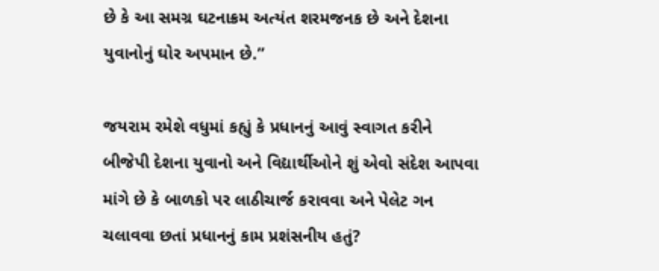છે કે આ સમગ્ર ઘટનાક્રમ અત્યંત શરમજનક છે અને દેશના યુવાનોનું ઘોર અપમાન છે.”

જયરામ રમેશે વધુમાં કહ્યું કે પ્રધાનનું આવું સ્વાગત કરીને બીજેપી દેશના યુવાનો અને વિદ્યાર્થીઓને શું એવો સંદેશ આપવા માંગે છે કે બાળકો પર લાઠીચાર્જ કરાવવા અને પેલેટ ગન ચલાવવા છતાં પ્રધાનનું કામ પ્રશંસનીય હતું?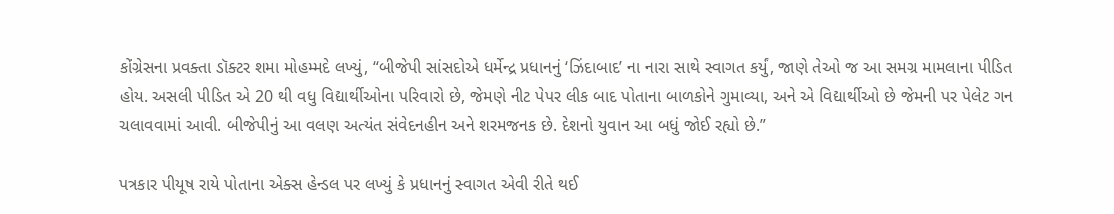કોંગ્રેસના પ્રવક્તા ડૉક્ટર શમા મોહમ્મદે લખ્યું, “બીજેપી સાંસદોએ ધર્મેન્દ્ર પ્રધાનનું ‘ઝિંદાબાદ’ ના નારા સાથે સ્વાગત કર્યું, જાણે તેઓ જ આ સમગ્ર મામલાના પીડિત હોય. અસલી પીડિત એ 20 થી વધુ વિદ્યાર્થીઓના પરિવારો છે, જેમણે નીટ પેપર લીક બાદ પોતાના બાળકોને ગુમાવ્યા, અને એ વિદ્યાર્થીઓ છે જેમની પર પેલેટ ગન ચલાવવામાં આવી. બીજેપીનું આ વલણ અત્યંત સંવેદનહીન અને શરમજનક છે. દેશનો યુવાન આ બધું જોઈ રહ્યો છે.”

પત્રકાર પીયૂષ રાયે પોતાના એક્સ હેન્ડલ પર લખ્યું કે પ્રધાનનું સ્વાગત એવી રીતે થઈ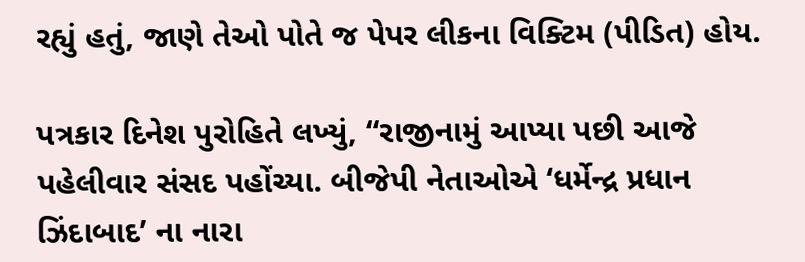રહ્યું હતું, જાણે તેઓ પોતે જ પેપર લીકના વિક્ટિમ (પીડિત) હોય.

પત્રકાર દિનેશ પુરોહિતે લખ્યું, “રાજીનામું આપ્યા પછી આજે પહેલીવાર સંસદ પહોંચ્યા. બીજેપી નેતાઓએ ‘ધર્મેન્દ્ર પ્રધાન ઝિંદાબાદ’ ના નારા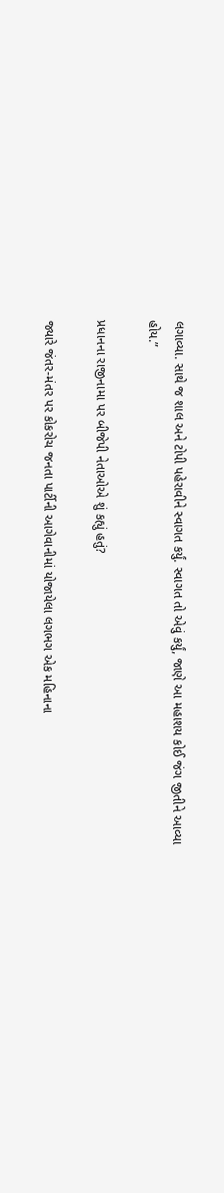લગાવ્યા. સાથે જ શાલ અને ટોપી પહેરાવીને સ્વાગત કર્યું. સ્વાગત તો એવું કર્યું, જાણે આ મહાશય કોઈ જંગ જીતીને આવ્યા હોય.”

પ્રધાનના રાજીનામા પર બીજેપી નેતાઓએ શું કહ્યું હતું?

જ્યારે જંતર-મંતર પર કોકરોચ જનતા પાર્ટીની આગેવાનીમાં યોજાયેલા લગભગ એક મહિનાના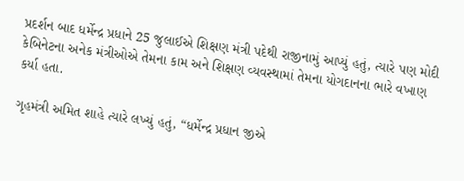પ્રદર્શન બાદ ધર્મેન્દ્ર પ્રધાને 25 જુલાઈએ શિક્ષણ મંત્રી પદેથી રાજીનામું આપ્યું હતું, ત્યારે પણ મોદી કેબિનેટના અનેક મંત્રીઓએ તેમના કામ અને શિક્ષણ વ્યવસ્થામાં તેમના યોગદાનના ભારે વખાણ કર્યા હતા.

ગૃહમંત્રી અમિત શાહે ત્યારે લખ્યું હતું, “ધર્મેન્દ્ર પ્રધાન જીએ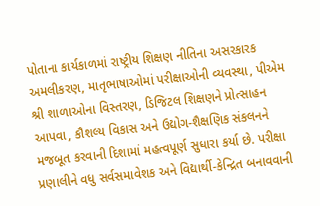પોતાના કાર્યકાળમાં રાષ્ટ્રીય શિક્ષણ નીતિના અસરકારક અમલીકરણ, માતૃભાષાઓમાં પરીક્ષાઓની વ્યવસ્થા, પીએમ શ્રી શાળાઓના વિસ્તરણ, ડિજિટલ શિક્ષણને પ્રોત્સાહન આપવા, કૌશલ્ય વિકાસ અને ઉદ્યોગ-શૈક્ષણિક સંકલનને મજબૂત કરવાની દિશામાં મહત્વપૂર્ણ સુધારા કર્યા છે. પરીક્ષા પ્રણાલીને વધુ સર્વસમાવેશક અને વિદ્યાર્થી-કેન્દ્રિત બનાવવાની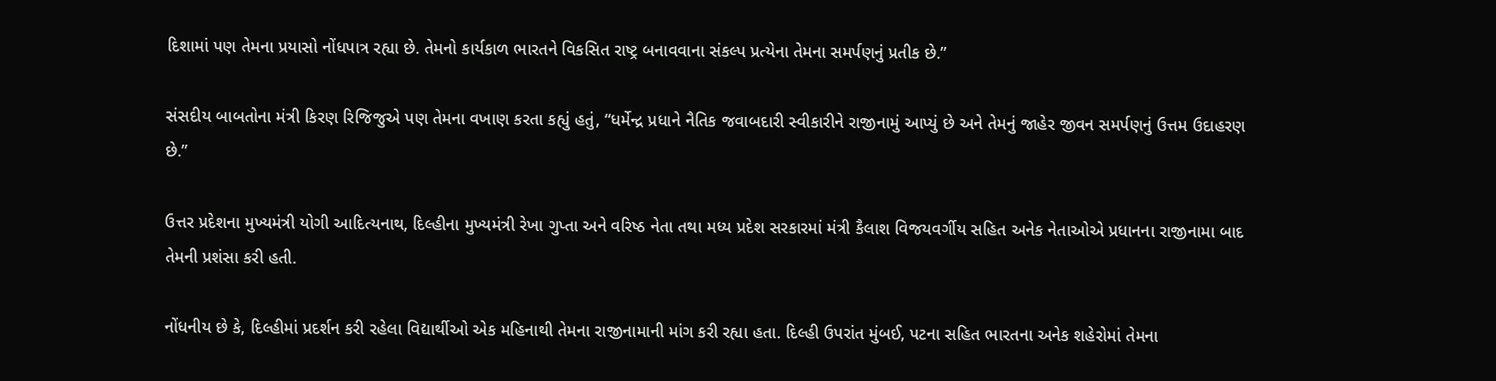દિશામાં પણ તેમના પ્રયાસો નોંધપાત્ર રહ્યા છે. તેમનો કાર્યકાળ ભારતને વિકસિત રાષ્ટ્ર બનાવવાના સંકલ્પ પ્રત્યેના તેમના સમર્પણનું પ્રતીક છે.”

સંસદીય બાબતોના મંત્રી કિરણ રિજિજુએ પણ તેમના વખાણ કરતા કહ્યું હતું, “ધર્મેન્દ્ર પ્રધાને નૈતિક જવાબદારી સ્વીકારીને રાજીનામું આપ્યું છે અને તેમનું જાહેર જીવન સમર્પણનું ઉત્તમ ઉદાહરણ છે.”

ઉત્તર પ્રદેશના મુખ્યમંત્રી યોગી આદિત્યનાથ, દિલ્હીના મુખ્યમંત્રી રેખા ગુપ્તા અને વરિષ્ઠ નેતા તથા મધ્ય પ્રદેશ સરકારમાં મંત્રી કૈલાશ વિજયવર્ગીય સહિત અનેક નેતાઓએ પ્રધાનના રાજીનામા બાદ તેમની પ્રશંસા કરી હતી.

નોંધનીય છે કે, દિલ્હીમાં પ્રદર્શન કરી રહેલા વિદ્યાર્થીઓ એક મહિનાથી તેમના રાજીનામાની માંગ કરી રહ્યા હતા. દિલ્હી ઉપરાંત મુંબઈ, પટના સહિત ભારતના અનેક શહેરોમાં તેમના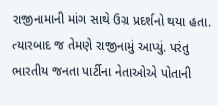રાજીનામાની માંગ સાથે ઉગ્ર પ્રદર્શનો થયા હતા. ત્યારબાદ જ તેમણે રાજીનામું આપ્યું. પરંતુ ભારતીય જનતા પાર્ટીના નેતાઓએ પોતાની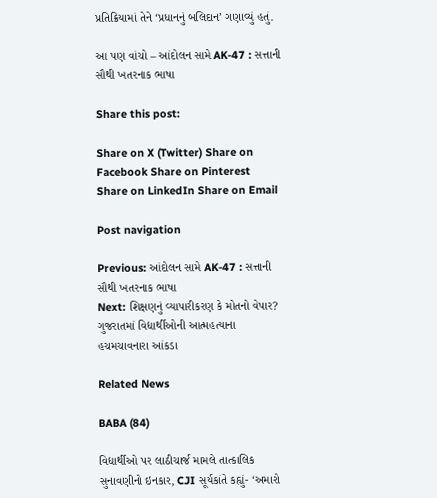પ્રતિક્રિયામાં તેને ‘પ્રધાનનું બલિદાન’ ગણાવ્યું હતું.

આ પણ વાંચો – આંદોલન સામે AK-47 : સત્તાની સૌથી ખતરનાક ભાષા

Share this post:

Share on X (Twitter) Share on Facebook Share on Pinterest Share on LinkedIn Share on Email

Post navigation

Previous: આંદોલન સામે AK-47 : સત્તાની સૌથી ખતરનાક ભાષા
Next: શિક્ષણનું વ્યાપારીકરણ કે મોતનો વેપાર? ગુજરાતમાં વિદ્યાર્થીઓની આત્મહત્યાના હચમચાવનારા આંકડા

Related News

BABA (84)

વિદ્યાર્થીઓ પર લાઠીચાર્જ મામલે તાત્કાલિક સુનાવણીનો ઇનકાર, CJI સૂર્યકાંતે કહ્યું- ‘અમારો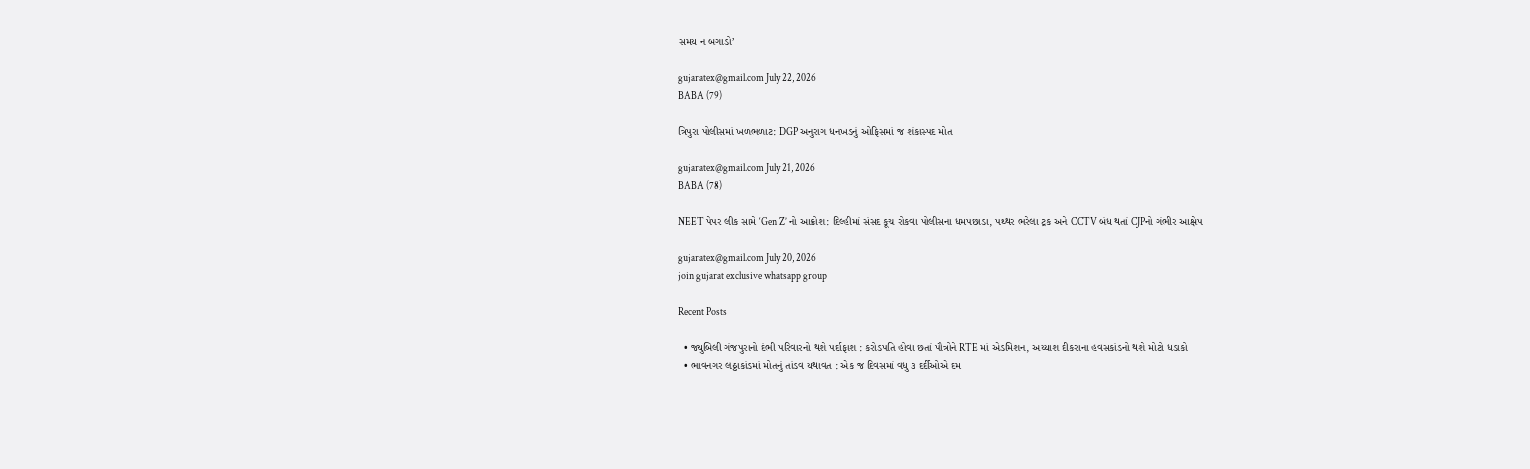સમય ન બગાડો’

gujaratex@gmail.com July 22, 2026
BABA (79)

ત્રિપુરા પોલીસમાં ખળભળાટ: DGP અનુરાગ ધનખડનું ઓફિસમાં જ શંકાસ્પદ મોત

gujaratex@gmail.com July 21, 2026
BABA (78)

NEET પેપર લીક સામે ‘Gen Z’ નો આક્રોશ: દિલ્હીમાં સંસદ કૂચ રોકવા પોલીસના ધમપછાડા, પથ્થર ભરેલા ટ્રક અને CCTV બંધ થતાં CJPનો ગંભીર આક્ષેપ

gujaratex@gmail.com July 20, 2026
join gujarat exclusive whatsapp group

Recent Posts

  • જ્યુબિલી ગંજપુરાનો દંભી પરિવારનો થશે પર્દાફાશ : કરોડપતિ હોવા છતાં પૌત્રોને RTE માં એડમિશન, અય્યાશ દીકરાના હવસકાંડનો થશે મોટો ધડાકો
  • ભાવનગર લઠ્ઠાકાંડમાં મોતનું તાંડવ યથાવત : એક જ દિવસમાં વધુ ૩ દર્દીઓએ દમ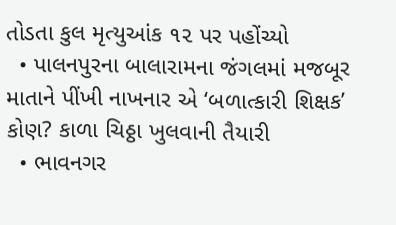તોડતા કુલ મૃત્યુઆંક ૧૨ પર પહોંચ્યો
  • પાલનપુરના બાલારામના જંગલમાં મજબૂર માતાને પીંખી નાખનાર એ ‘બળાત્કારી શિક્ષક’ કોણ? કાળા ચિઠ્ઠા ખુલવાની તૈયારી
  • ભાવનગર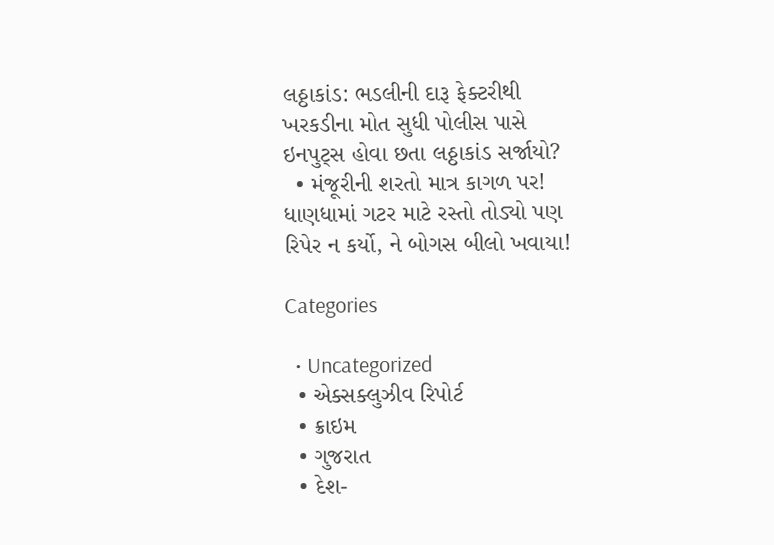લઠ્ઠાકાંડ: ભડલીની દારૂ ફેક્ટરીથી ખરકડીના મોત સુધી પોલીસ પાસે ઇનપુટ્સ હોવા છતા લઠ્ઠાકાંડ સર્જાયો?
  • મંજૂરીની શરતો માત્ર કાગળ પર! ધાણધામાં ગટર માટે રસ્તો તોડ્યો પણ રિપેર ન કર્યો, ને બોગસ બીલો ખવાયા!

Categories

  • Uncategorized
  • એક્સક્લુઝીવ રિપોર્ટ
  • ક્રાઇમ
  • ગુજરાત
  • દેશ-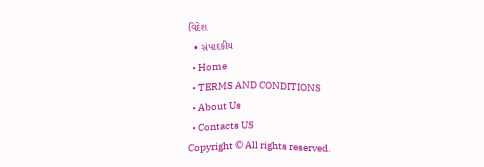વિદેશ
  • સંપાદકીય
  • Home
  • TERMS AND CONDITIONS
  • About Us
  • Contacts US
Copyright © All rights reserved.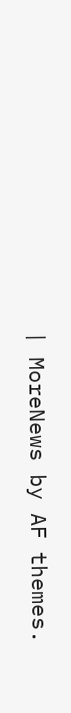| MoreNews by AF themes.